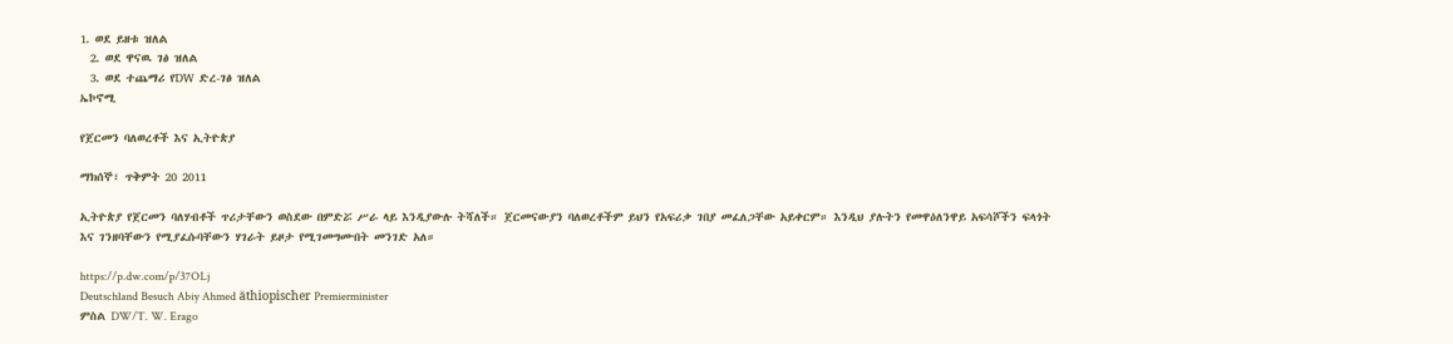1. ወደ ይዘቱ ዝለል
  2. ወደ ዋናዉ ገፅ ዝለል
  3. ወደ ተጨማሪ የDW ድረ-ገፅ ዝለል
ኤኮኖሚ

የጀርመን ባለወረቶች እና ኢትዮጵያ

ማክሰኞ፣ ጥቅምት 20 2011

ኢትዮጵያ የጀርመን ባለሃብቶች ጥሪታቸውን ወስደው በምድሯ ሥራ ላይ እንዲያውሉ ትሻለች። ጀርመናውያን ባለወረቶችም ይህን የአፍሪቃ ገበያ መፈለጋቸው አይቀርም። እንዲህ ያሉትን የመዋዕለንዋይ አፍሳሾችን ፍላጎት እና ገንዘባቸውን የሚያፈሱባቸውን ሃገራት ይዞታ የሚገመግሙበት መንገድ አለ።

https://p.dw.com/p/37OLj
Deutschland Besuch Abiy Ahmed äthiopischer Premierminister
ምስል DW/T. W. Erago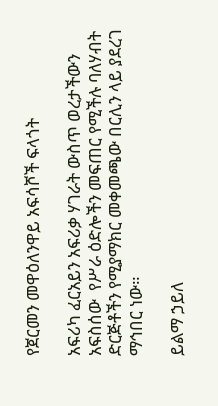የጀርመን መዋዕለንዋይ አፍሳሾች ፍላጎት

አፍሪካ ፈርአይን አፍሪቃ ሃገራት ውስጥ ወረታችውን አፍስሰው  የሥራ ዕድሎችን መፍጠር የሚችሉ ባለሃብት ድርጅቶችን የሚያማክር መቀመጫው በርሊን ላይ ያደረገ ማኅበር ነው።

ይልማ ኃይለ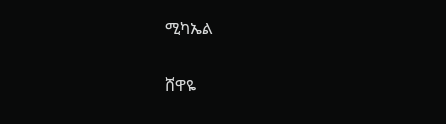ሚካኤል

ሸዋዬ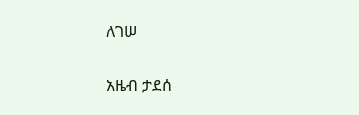ለገሠ

አዜብ ታደሰ